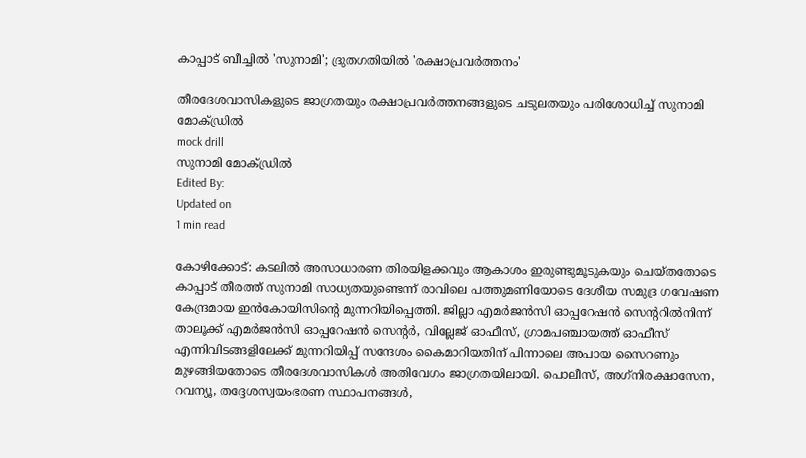കാപ്പാട് ബീച്ചില്‍ 'സുനാമി'; ദ്രുതഗതിയില്‍ 'രക്ഷാപ്രവര്‍ത്തനം'

തീരദേശവാസികളുടെ ജാഗ്രതയും രക്ഷാപ്രവര്‍ത്തനങ്ങളുടെ ചടുലതയും പരിശോധിച്ച് സുനാമി മോക്ഡ്രില്‍
mock drill
സുനാമി മോക്ഡ്രില്‍
Edited By:
Updated on
1 min read

കോഴിക്കോട്: കടലില്‍ അസാധാരണ തിരയിളക്കവും ആകാശം ഇരുണ്ടുമൂടുകയും ചെയ്തതോടെ കാപ്പാട് തീരത്ത് സുനാമി സാധ്യതയുണ്ടെന്ന് രാവിലെ പത്തുമണിയോടെ ദേശീയ സമുദ്ര ഗവേഷണ കേന്ദ്രമായ ഇന്‍കോയിസിന്റെ മുന്നറിയിപ്പെത്തി. ജില്ലാ എമര്‍ജന്‍സി ഓപ്പറേഷന്‍ സെന്ററില്‍നിന്ന് താലൂക്ക് എമര്‍ജന്‍സി ഓപ്പറേഷന്‍ സെന്റര്‍, വില്ലേജ് ഓഫീസ്, ഗ്രാമപഞ്ചായത്ത് ഓഫീസ് എന്നിവിടങ്ങളിലേക്ക് മുന്നറിയിപ്പ് സന്ദേശം കൈമാറിയതിന് പിന്നാലെ അപായ സൈറണും മുഴങ്ങിയതോടെ തീരദേശവാസികള്‍ അതിവേഗം ജാഗ്രതയിലായി. പൊലീസ്, അഗ്‌നിരക്ഷാസേന, റവന്യൂ, തദ്ദേശസ്വയംഭരണ സ്ഥാപനങ്ങള്‍,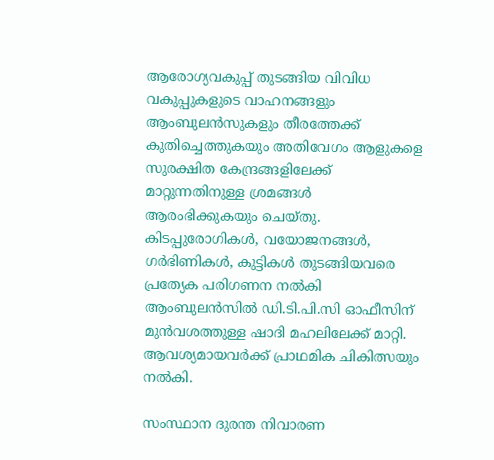ആരോഗ്യവകുപ്പ് തുടങ്ങിയ വിവിധ വകുപ്പുകളുടെ വാഹനങ്ങളും ആംബുലന്‍സുകളും തീരത്തേക്ക് കുതിച്ചെത്തുകയും അതിവേഗം ആളുകളെ സുരക്ഷിത കേന്ദ്രങ്ങളിലേക്ക് മാറ്റുന്നതിനുള്ള ശ്രമങ്ങള്‍ ആരംഭിക്കുകയും ചെയ്തു. കിടപ്പുരോഗികള്‍, വയോജനങ്ങള്‍, ഗര്‍ഭിണികള്‍, കുട്ടികള്‍ തുടങ്ങിയവരെ പ്രത്യേക പരിഗണന നല്‍കി ആംബുലന്‍സില്‍ ഡി.ടി.പി.സി ഓഫീസിന് മുന്‍വശത്തുള്ള ഷാദി മഹലിലേക്ക് മാറ്റി. ആവശ്യമായവര്‍ക്ക് പ്രാഥമിക ചികിത്സയും നല്‍കി.

സംസ്ഥാന ദുരന്ത നിവാരണ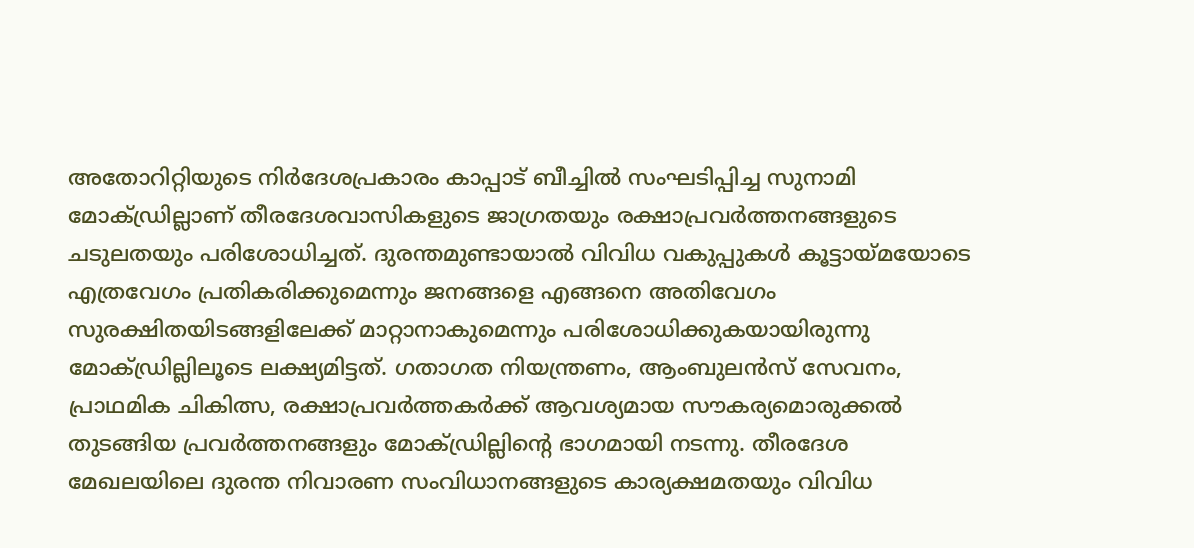അതോറിറ്റിയുടെ നിര്‍ദേശപ്രകാരം കാപ്പാട് ബീച്ചില്‍ സംഘടിപ്പിച്ച സുനാമി മോക്ഡ്രില്ലാണ് തീരദേശവാസികളുടെ ജാഗ്രതയും രക്ഷാപ്രവര്‍ത്തനങ്ങളുടെ ചടുലതയും പരിശോധിച്ചത്. ദുരന്തമുണ്ടായാല്‍ വിവിധ വകുപ്പുകള്‍ കൂട്ടായ്മയോടെ എത്രവേഗം പ്രതികരിക്കുമെന്നും ജനങ്ങളെ എങ്ങനെ അതിവേഗം സുരക്ഷിതയിടങ്ങളിലേക്ക് മാറ്റാനാകുമെന്നും പരിശോധിക്കുകയായിരുന്നു മോക്ഡ്രില്ലിലൂടെ ലക്ഷ്യമിട്ടത്. ഗതാഗത നിയന്ത്രണം, ആംബുലന്‍സ് സേവനം, പ്രാഥമിക ചികിത്സ, രക്ഷാപ്രവര്‍ത്തകര്‍ക്ക് ആവശ്യമായ സൗകര്യമൊരുക്കല്‍ തുടങ്ങിയ പ്രവര്‍ത്തനങ്ങളും മോക്ഡ്രില്ലിന്റെ ഭാഗമായി നടന്നു. തീരദേശ മേഖലയിലെ ദുരന്ത നിവാരണ സംവിധാനങ്ങളുടെ കാര്യക്ഷമതയും വിവിധ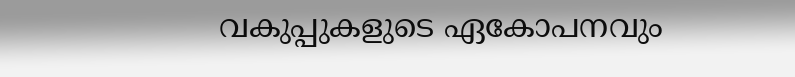വകുപ്പുകളുടെ ഏകോപനവും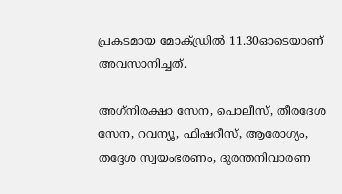പ്രകടമായ മോക്ഡ്രില്‍ 11.30ഓടെയാണ് അവസാനിച്ചത്.

അഗ്‌നിരക്ഷാ സേന, പൊലീസ്, തീരദേശ സേന, റവന്യൂ, ഫിഷറീസ്, ആരോഗ്യം, തദ്ദേശ സ്വയംഭരണം, ദുരന്തനിവാരണ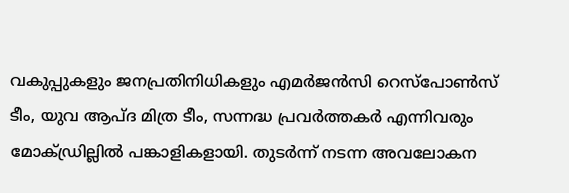വകുപ്പുകളും ജനപ്രതിനിധികളും എമര്‍ജന്‍സി റെസ്‌പോണ്‍സ് ടീം, യുവ ആപ്ദ മിത്ര ടീം, സന്നദ്ധ പ്രവര്‍ത്തകര്‍ എന്നിവരും മോക്ഡ്രില്ലില്‍ പങ്കാളികളായി. തുടര്‍ന്ന് നടന്ന അവലോകന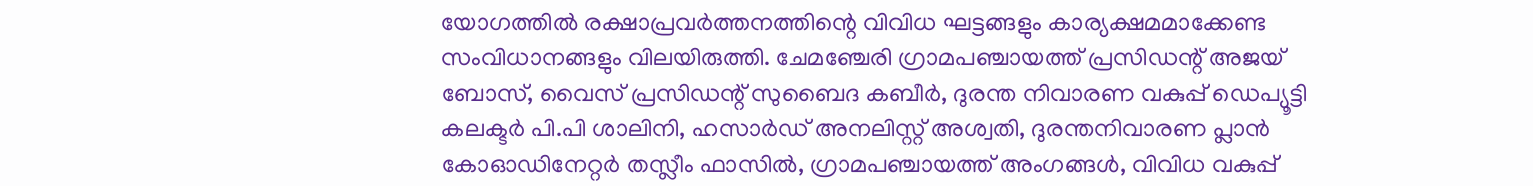യോഗത്തില്‍ രക്ഷാപ്രവര്‍ത്തനത്തിന്റെ വിവിധ ഘട്ടങ്ങളും കാര്യക്ഷമമാക്കേണ്ട സംവിധാനങ്ങളും വിലയിരുത്തി. ചേമഞ്ചേരി ഗ്രാമപഞ്ചായത്ത് പ്രസിഡന്റ് അജയ് ബോസ്, വൈസ് പ്രസിഡന്റ് സുബൈദ കബീര്‍, ദുരന്ത നിവാരണ വകുപ്പ് ഡെപ്യൂട്ടി കലക്ടര്‍ പി.പി ശാലിനി, ഹസാര്‍ഡ് അനലിസ്റ്റ് അശ്വതി, ദുരന്തനിവാരണ പ്ലാന്‍ കോഓഡിനേറ്റര്‍ തസ്ലീം ഫാസില്‍, ഗ്രാമപഞ്ചായത്ത് അംഗങ്ങള്‍, വിവിധ വകുപ്പ്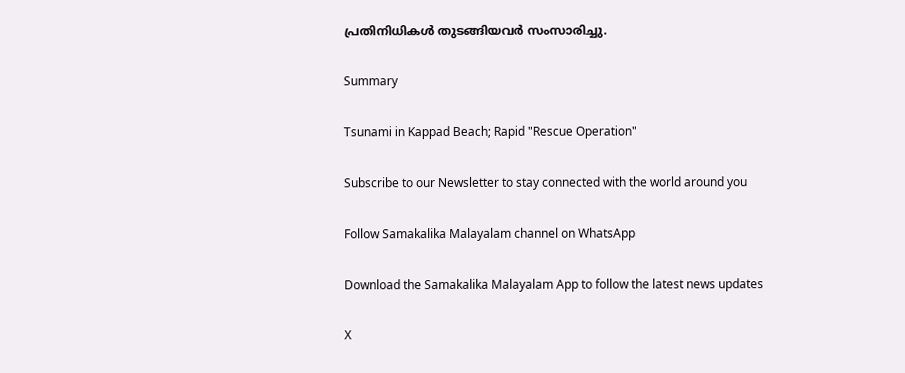പ്രതിനിധികള്‍ തുടങ്ങിയവര്‍ സംസാരിച്ചു.

Summary

Tsunami in Kappad Beach; Rapid "Rescue Operation"

Subscribe to our Newsletter to stay connected with the world around you

Follow Samakalika Malayalam channel on WhatsApp

Download the Samakalika Malayalam App to follow the latest news updates

X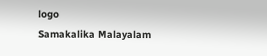logo
Samakalika Malayalam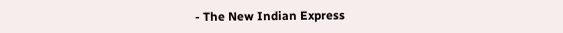- The New Indian Express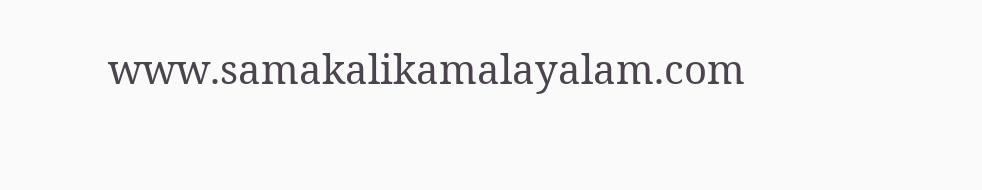www.samakalikamalayalam.com